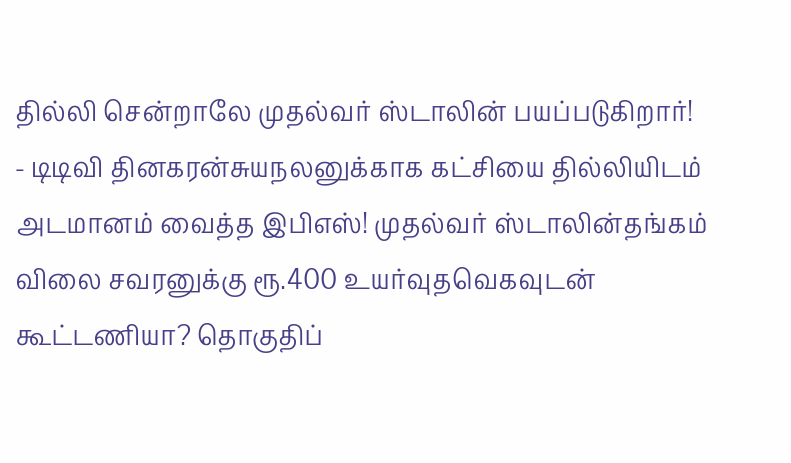தில்லி சென்றாலே முதல்வர் ஸ்டாலின் பயப்படுகிறார்! - டிடிவி தினகரன்சுயநலனுக்காக கட்சியை தில்லியிடம் அடமானம் வைத்த இபிஎஸ்! முதல்வர் ஸ்டாலின்தங்கம் விலை சவரனுக்கு ரூ.400 உயர்வுதவெகவுடன் கூட்டணியா? தொகுதிப்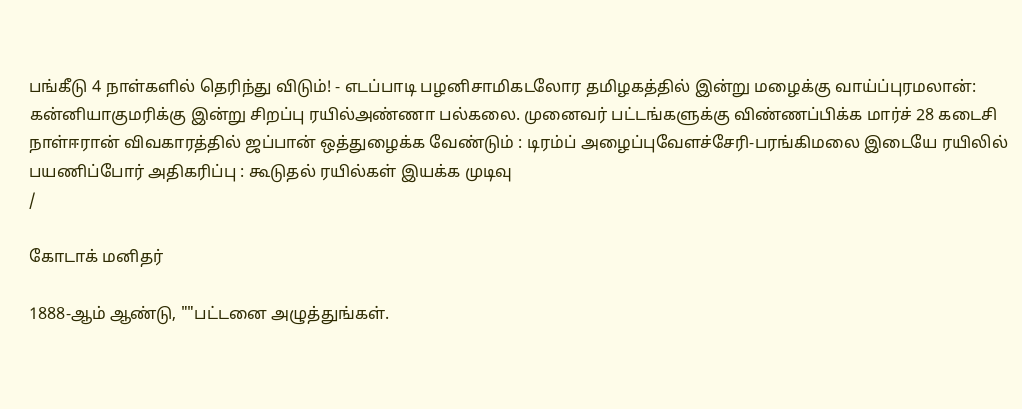பங்கீடு 4 நாள்களில் தெரிந்து விடும்! - எடப்பாடி பழனிசாமிகடலோர தமிழகத்தில் இன்று மழைக்கு வாய்ப்புரமலான்: கன்னியாகுமரிக்கு இன்று சிறப்பு ரயில்அண்ணா பல்கலை. முனைவர் பட்டங்களுக்கு விண்ணப்பிக்க மார்ச் 28 கடைசி நாள்ஈரான் விவகாரத்தில் ஜப்பான் ஒத்துழைக்க வேண்டும் : டிரம்ப் அழைப்புவேளச்சேரி-பரங்கிமலை இடையே ரயிலில் பயணிப்போர் அதிகரிப்பு : கூடுதல் ரயில்கள் இயக்க முடிவு
/

கோடாக் மனிதர்

1888-ஆம் ஆண்டு, ""பட்டனை அழுத்துங்கள்.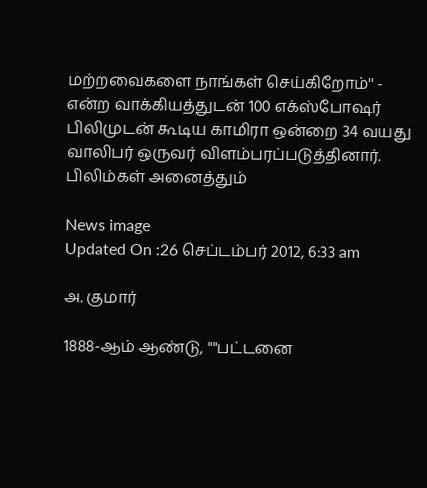மற்றவைகளை நாங்கள் செய்கிறோம்'' - என்ற வாக்கியத்துடன் 100 எக்ஸ்போஷர் பிலிமுடன் கூடிய காமிரா ஒன்றை 34 வயது வாலிபர் ஒருவர் விளம்பரப்படுத்தினார். பிலிம்கள் அனைத்தும்

News image
Updated On :26 செப்டம்பர் 2012, 6:33 am

அ. குமார்

1888-ஆம் ஆண்டு, ""பட்டனை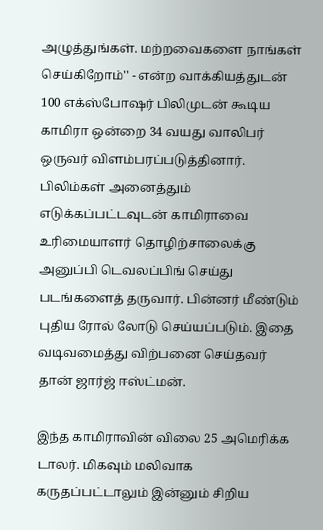அழுத்துங்கள். மற்றவைகளை நாங்கள் செய்கிறோம்'' - என்ற வாக்கியத்துடன் 100 எக்ஸ்போஷர் பிலிமுடன் கூடிய காமிரா ஒன்றை 34 வயது வாலிபர் ஒருவர் விளம்பரப்படுத்தினார். பிலிம்கள் அனைத்தும் எடுக்கப்பட்டவுடன் காமிராவை உரிமையாளர் தொழிற்சாலைக்கு அனுப்பி டெவலப்பிங் செய்து படங்களைத் தருவார். பின்னர் மீண்டும் புதிய ரோல் லோடு செய்யப்படும். இதை வடிவமைத்து விற்பனை செய்தவர் தான் ஜார்ஜ் ஈஸ்ட்மன்.

இந்த காமிராவின் விலை 25 அமெரிக்க டாலர். மிகவும் மலிவாக கருதப்பட்டாலும் இன்னும் சிறிய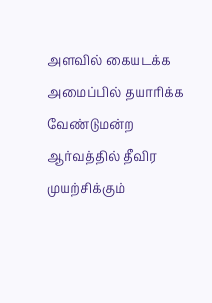அளவில் கையடக்க அமைப்பில் தயாரிக்க வேண்டுமன்ற ஆர்வத்தில் தீவிர முயற்சிக்கும்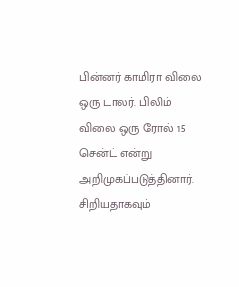பின்னர் காமிரா விலை ஒரு டாலர். பிலிம் விலை ஒரு ரோல் 15 சென்ட் என்று அறிமுகப்படுத்தினார். சிறியதாகவும்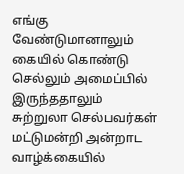எங்கு வேண்டுமானாலும் கையில் கொண்டு செல்லும் அமைப்பில் இருந்ததாலும் சுற்றுலா செல்பவர்கள் மட்டுமன்றி அன்றாட வாழ்க்கையில்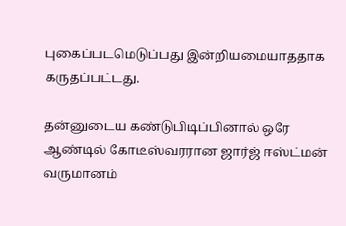புகைப்படமெடுப்பது இன்றியமையாததாக கருதப்பட்டது.

தன்னுடைய கண்டுபிடிப்பினால் ஒரே ஆண்டில் கோடீஸ்வரரான ஜார்ஜ் ஈஸ்ட்மன் வருமானம்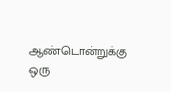ஆண்டொன்றுக்கு ஒரு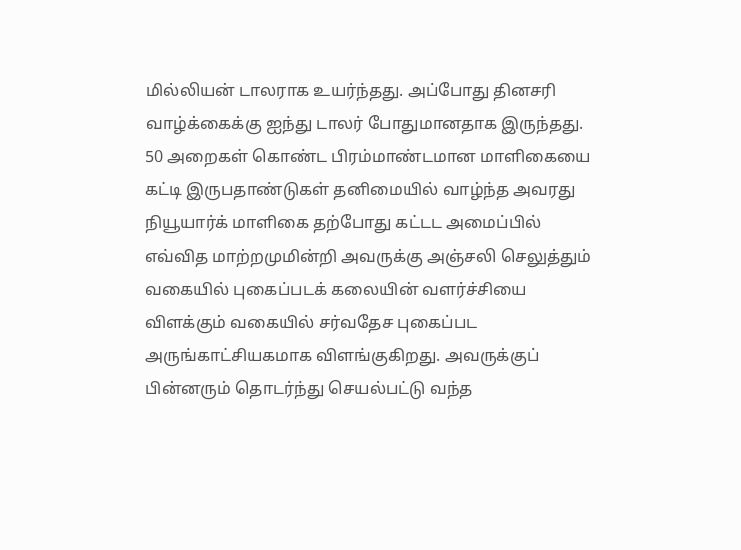மில்லியன் டாலராக உயர்ந்தது. அப்போது தினசரி வாழ்க்கைக்கு ஐந்து டாலர் போதுமானதாக இருந்தது. 50 அறைகள் கொண்ட பிரம்மாண்டமான மாளிகையை கட்டி இருபதாண்டுகள் தனிமையில் வாழ்ந்த அவரது நியூயார்க் மாளிகை தற்போது கட்டட அமைப்பில் எவ்வித மாற்றமுமின்றி அவருக்கு அஞ்சலி செலுத்தும் வகையில் புகைப்படக் கலையின் வளர்ச்சியை விளக்கும் வகையில் சர்வதேச புகைப்பட அருங்காட்சியகமாக விளங்குகிறது. அவருக்குப் பின்னரும் தொடர்ந்து செயல்பட்டு வந்த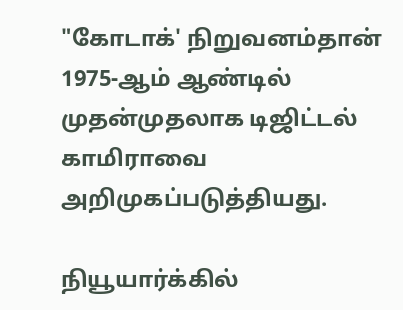"கோடாக்' நிறுவனம்தான் 1975-ஆம் ஆண்டில் முதன்முதலாக டிஜிட்டல் காமிராவை அறிமுகப்படுத்தியது.

நியூயார்க்கில்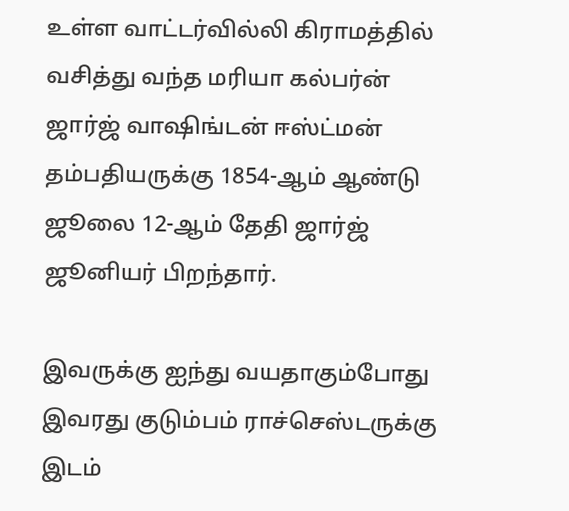உள்ள வாட்டர்வில்லி கிராமத்தில் வசித்து வந்த மரியா கல்பர்ன் ஜார்ஜ் வாஷிங்டன் ஈஸ்ட்மன் தம்பதியருக்கு 1854-ஆம் ஆண்டு ஜூலை 12-ஆம் தேதி ஜார்ஜ் ஜூனியர் பிறந்தார்.

இவருக்கு ஐந்து வயதாகும்போது இவரது குடும்பம் ராச்செஸ்டருக்கு இடம்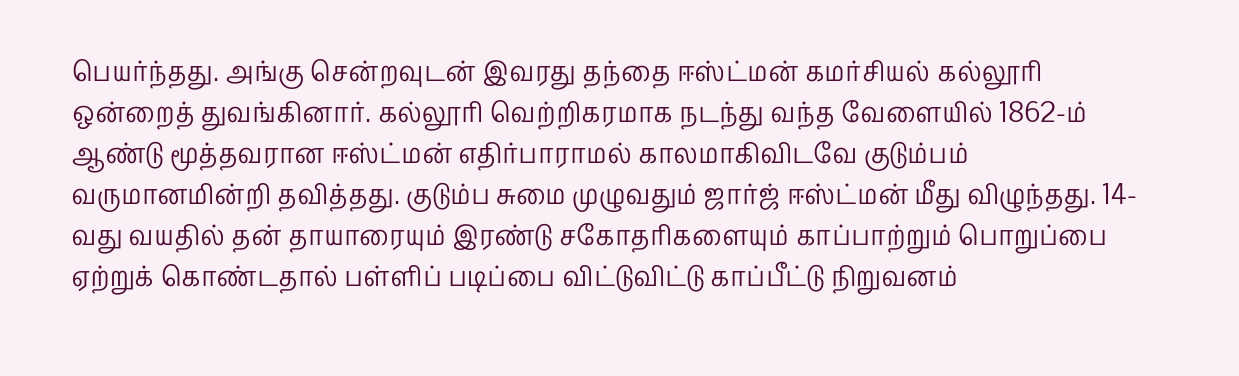பெயர்ந்தது. அங்கு சென்றவுடன் இவரது தந்தை ஈஸ்ட்மன் கமர்சியல் கல்லூரி ஒன்றைத் துவங்கினார். கல்லூரி வெற்றிகரமாக நடந்து வந்த வேளையில் 1862-ம் ஆண்டு மூத்தவரான ஈஸ்ட்மன் எதிர்பாராமல் காலமாகிவிடவே குடும்பம் வருமானமின்றி தவித்தது. குடும்ப சுமை முழுவதும் ஜார்ஜ் ஈஸ்ட்மன் மீது விழுந்தது. 14-வது வயதில் தன் தாயாரையும் இரண்டு சகோதரிகளையும் காப்பாற்றும் பொறுப்பை ஏற்றுக் கொண்டதால் பள்ளிப் படிப்பை விட்டுவிட்டு காப்பீட்டு நிறுவனம்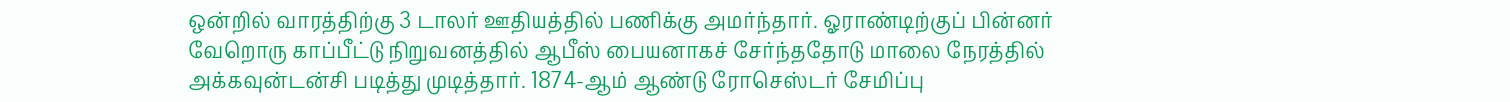ஒன்றில் வாரத்திற்கு 3 டாலர் ஊதியத்தில் பணிக்கு அமர்ந்தார். ஓராண்டிற்குப் பின்னர் வேறொரு காப்பீட்டு நிறுவனத்தில் ஆபீஸ் பையனாகச் சேர்ந்ததோடு மாலை நேரத்தில் அக்கவுன்டன்சி படித்து முடித்தார். 1874-ஆம் ஆண்டு ரோசெஸ்டர் சேமிப்பு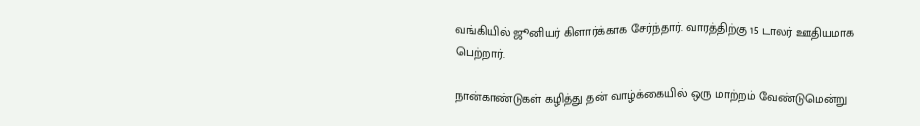வங்கியில் ஜூனியர் கிளார்க்காக சேர்ந்தார். வாரத்திற்கு 15 டாலர் ஊதியமாக பெற்றார்.

நான்காண்டுகள் கழித்து தன் வாழ்க்கையில் ஒரு மாற்றம் வேண்டுமென்று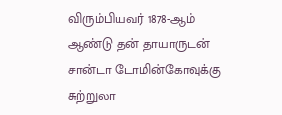விரும்பியவர் 1878-ஆம் ஆண்டு தன் தாயாருடன் சான்டா டோமின்கோவுக்கு சுற்றுலா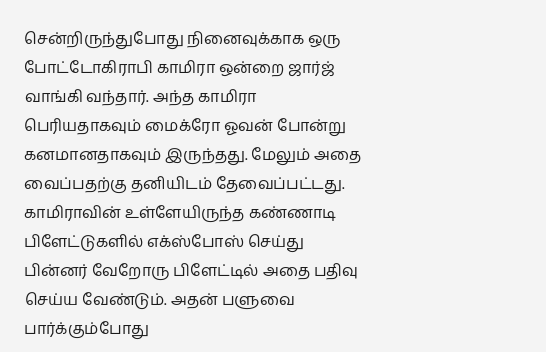சென்றிருந்துபோது நினைவுக்காக ஒரு போட்டோகிராபி காமிரா ஒன்றை ஜார்ஜ் வாங்கி வந்தார். அந்த காமிரா பெரியதாகவும் மைக்ரோ ஓவன் போன்று கனமானதாகவும் இருந்தது. மேலும் அதை வைப்பதற்கு தனியிடம் தேவைப்பட்டது. காமிராவின் உள்ளேயிருந்த கண்ணாடி பிளேட்டுகளில் எக்ஸ்போஸ் செய்து பின்னர் வேறோரு பிளேட்டில் அதை பதிவு செய்ய வேண்டும். அதன் பளுவை பார்க்கும்போது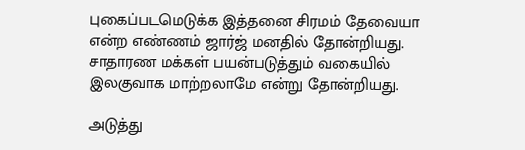புகைப்படமெடுக்க இத்தனை சிரமம் தேவையா என்ற எண்ணம் ஜார்ஜ் மனதில் தோன்றியது. சாதாரண மக்கள் பயன்படுத்தும் வகையில் இலகுவாக மாற்றலாமே என்று தோன்றியது.

அடுத்து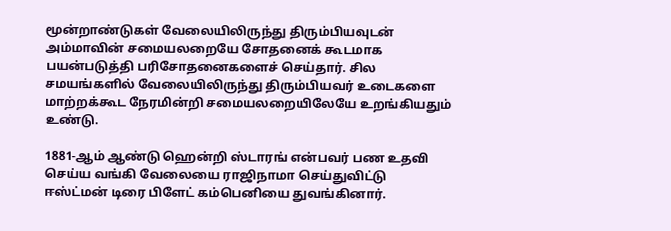மூன்றாண்டுகள் வேலையிலிருந்து திரும்பியவுடன் அம்மாவின் சமையலறையே சோதனைக் கூடமாக பயன்படுத்தி பரிசோதனைகளைச் செய்தார். சில சமயங்களில் வேலையிலிருந்து திரும்பியவர் உடைகளை மாற்றக்கூட நேரமின்றி சமையலறையிலேயே உறங்கியதும் உண்டு.

1881-ஆம் ஆண்டு ஹென்றி ஸ்டாரங் என்பவர் பண உதவி செய்ய வங்கி வேலையை ராஜிநாமா செய்துவிட்டு ஈஸ்ட்மன் டிரை பிளேட் கம்பெனியை துவங்கினார்.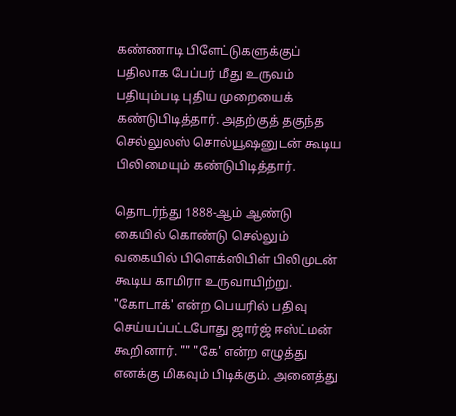கண்ணாடி பிளேட்டுகளுக்குப் பதிலாக பேப்பர் மீது உருவம் பதியும்படி புதிய முறையைக் கண்டுபிடித்தார். அதற்குத் தகுந்த செல்லுலஸ் சொல்யூஷனுடன் கூடிய பிலிமையும் கண்டுபிடித்தார்.

தொடர்ந்து 1888-ஆம் ஆண்டு கையில் கொண்டு செல்லும் வகையில் பிளெக்ஸிபிள் பிலிமுடன் கூடிய காமிரா உருவாயிற்று. "கோடாக்' என்ற பெயரில் பதிவு செய்யப்பட்டபோது ஜார்ஜ் ஈஸ்ட்மன் கூறினார். "" "கே' என்ற எழுத்து எனக்கு மிகவும் பிடிக்கும். அனைத்து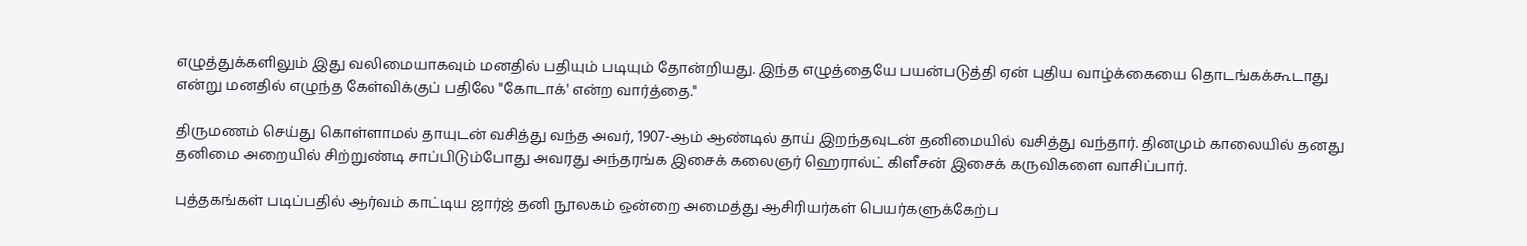எழுத்துக்களிலும் இது வலிமையாகவும் மனதில் பதியும் படியும் தோன்றியது. இந்த எழுத்தையே பயன்படுத்தி ஏன் புதிய வாழ்க்கையை தொடங்கக்கூடாது என்று மனதில் எழுந்த கேள்விக்குப் பதிலே "கோடாக்' என்ற வார்த்தை.''

திருமணம் செய்து கொள்ளாமல் தாயுடன் வசித்து வந்த அவர், 1907-ஆம் ஆண்டில் தாய் இறந்தவுடன் தனிமையில் வசித்து வந்தார். தினமும் காலையில் தனது தனிமை அறையில் சிற்றுண்டி சாப்பிடும்போது அவரது அந்தரங்க இசைக் கலைஞர் ஹெரால்ட் கிளீசன் இசைக் கருவிகளை வாசிப்பார்.

புத்தகங்கள் படிப்பதில் ஆர்வம் காட்டிய ஜார்ஜ் தனி நூலகம் ஒன்றை அமைத்து ஆசிரியர்கள் பெயர்களுக்கேற்ப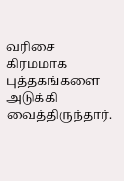வரிசை கிரமமாக புத்தகங்களை அடுக்கி வைத்திருந்தார்.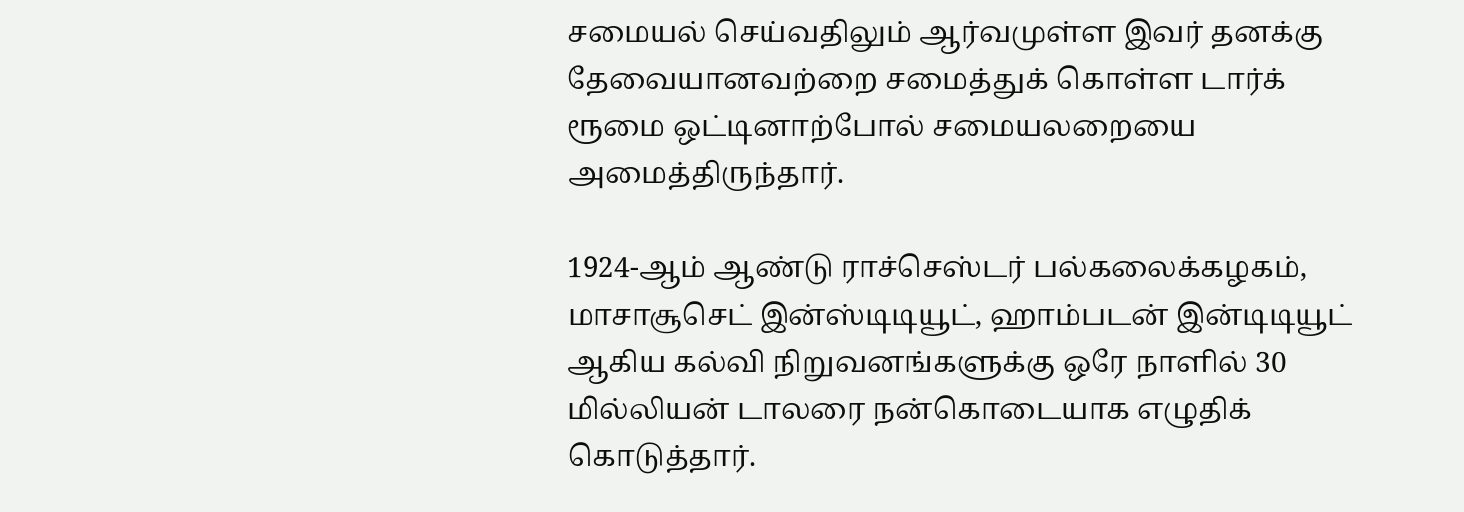சமையல் செய்வதிலும் ஆர்வமுள்ள இவர் தனக்கு தேவையானவற்றை சமைத்துக் கொள்ள டார்க் ரூமை ஒட்டினாற்போல் சமையலறையை அமைத்திருந்தார்.

1924-ஆம் ஆண்டு ராச்செஸ்டர் பல்கலைக்கழகம், மாசாசூசெட் இன்ஸ்டிடியூட், ஹாம்படன் இன்டிடியூட் ஆகிய கல்வி நிறுவனங்களுக்கு ஒரே நாளில் 30 மில்லியன் டாலரை நன்கொடையாக எழுதிக் கொடுத்தார்.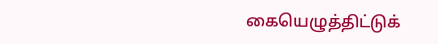கையெழுத்திட்டுக்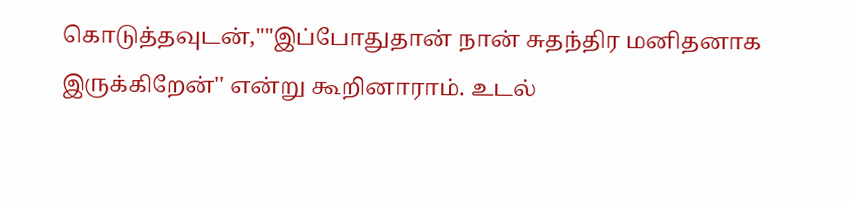கொடுத்தவுடன்,""இப்போதுதான் நான் சுதந்திர மனிதனாக இருக்கிறேன்'' என்று கூறினாராம். உடல்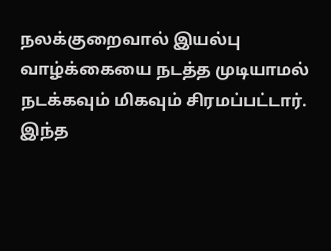நலக்குறைவால் இயல்பு வாழ்க்கையை நடத்த முடியாமல் நடக்கவும் மிகவும் சிரமப்பட்டார். இந்த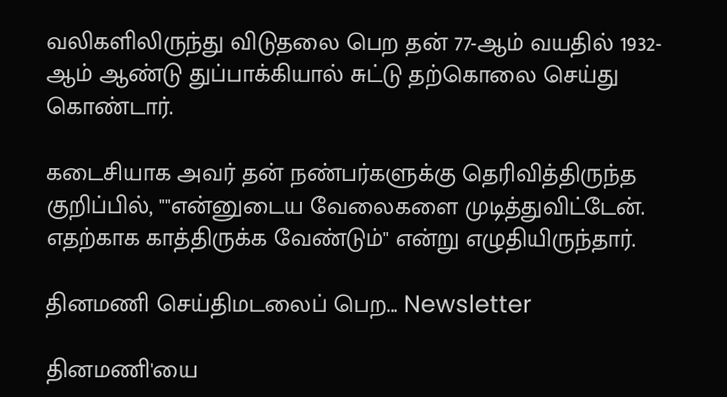வலிகளிலிருந்து விடுதலை பெற தன் 77-ஆம் வயதில் 1932-ஆம் ஆண்டு துப்பாக்கியால் சுட்டு தற்கொலை செய்து கொண்டார்.

கடைசியாக அவர் தன் நண்பர்களுக்கு தெரிவித்திருந்த குறிப்பில், ""என்னுடைய வேலைகளை முடித்துவிட்டேன். எதற்காக காத்திருக்க வேண்டும்'' என்று எழுதியிருந்தார்.

தினமணி செய்திமடலைப் பெற... Newsletter

தினமணி'யை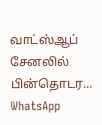வாட்ஸ்ஆப் சேனலில் பின்தொடர... WhatsApp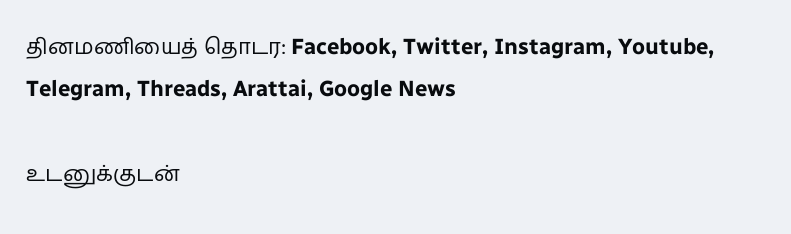தினமணியைத் தொடர: Facebook, Twitter, Instagram, Youtube, Telegram, Threads, Arattai, Google News

உடனுக்குடன்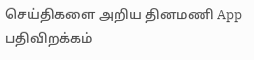செய்திகளை அறிய தினமணி App பதிவிறக்கம்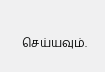செய்யவும்.